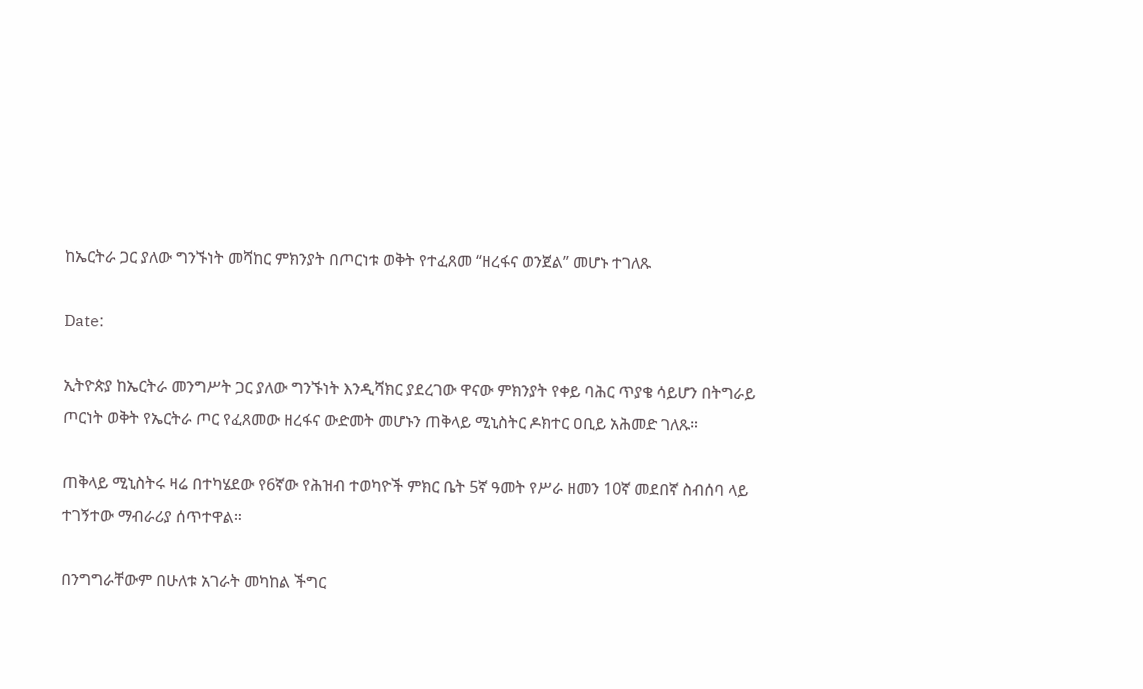ከኤርትራ ጋር ያለው ግንኙነት መሻከር ምክንያት በጦርነቱ ወቅት የተፈጸመ “ዘረፋና ወንጀል” መሆኑ ተገለጹ

Date:

ኢትዮጵያ ከኤርትራ መንግሥት ጋር ያለው ግንኙነት እንዲሻክር ያደረገው ዋናው ምክንያት የቀይ ባሕር ጥያቄ ሳይሆን በትግራይ ጦርነት ወቅት የኤርትራ ጦር የፈጸመው ዘረፋና ውድመት መሆኑን ጠቅላይ ሚኒስትር ዶክተር ዐቢይ አሕመድ ገለጹ።

ጠቅላይ ሚኒስትሩ ዛሬ በተካሄደው የ6ኛው የሕዝብ ተወካዮች ምክር ቤት 5ኛ ዓመት የሥራ ዘመን 10ኛ መደበኛ ስብሰባ ላይ ተገኝተው ማብራሪያ ሰጥተዋል።

በንግግራቸውም በሁለቱ አገራት መካከል ችግር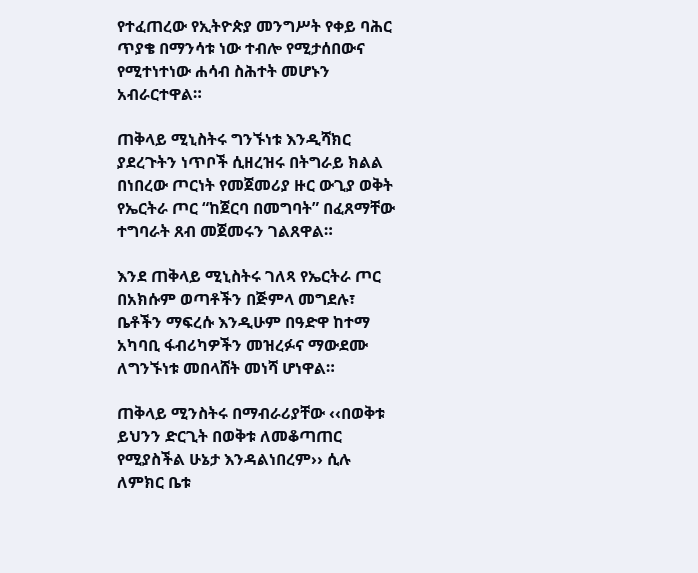የተፈጠረው የኢትዮጵያ መንግሥት የቀይ ባሕር ጥያቄ በማንሳቱ ነው ተብሎ የሚታሰበውና የሚተነተነው ሐሳብ ስሕተት መሆኑን አብራርተዋል።

ጠቅላይ ሚኒስትሩ ግንኙነቱ እንዲሻክር ያደረጉትን ነጥቦች ሲዘረዝሩ በትግራይ ክልል በነበረው ጦርነት የመጀመሪያ ዙር ውጊያ ወቅት የኤርትራ ጦር “ከጀርባ በመግባት” በፈጸማቸው ተግባራት ጸብ መጀመሩን ገልጸዋል።

እንደ ጠቅላይ ሚኒስትሩ ገለጻ የኤርትራ ጦር በአክሱም ወጣቶችን በጅምላ መግደሉ፣ ቤቶችን ማፍረሱ እንዲሁም በዓድዋ ከተማ አካባቢ ፋብሪካዎችን መዝረፉና ማውደሙ ለግንኙነቱ መበላሸት መነሻ ሆነዋል።

ጠቅላይ ሚንስትሩ በማብራሪያቸው ‹‹በወቅቱ ይህንን ድርጊት በወቅቱ ለመቆጣጠር የሚያስችል ሁኔታ እንዳልነበረም›› ሲሉ ለምክር ቤቱ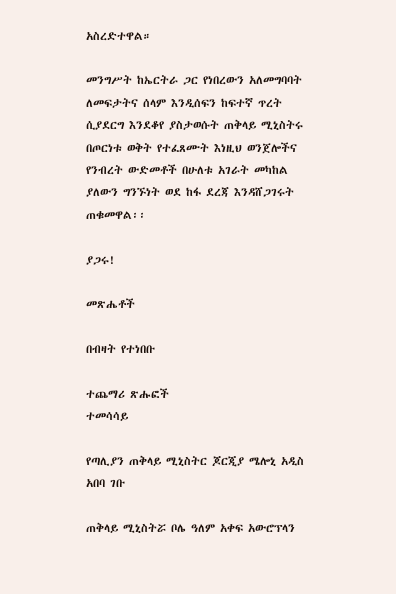አስረድተዋል።

መንግሥት ከኤርትራ ጋር የነበረውን አለመግባባት ለመፍታትና ሰላም እንዲሰፍን ከፍተኛ ጥረት ሲያደርግ እንደቆየ ያስታወሱት ጠቅላይ ሚኒስትሩ በጦርነቱ ወቅት የተፈጸሙት እነዚህ ወንጀሎችና የንብረት ውድመቶች በሁለቱ አገራት መካከል ያለውን ግንኙነት ወደ ከፋ ደረጃ እንዳሸጋገሩት ጠቁመዋል፡፡

ያጋሩ!

መጽሔቶች

በብዛት የተነበቡ

ተጨማሪ ጽሑፎች
ተመሳሳይ

የጣሊያን ጠቅላይ ሚኒስትር ጆርጂያ ሜሎኒ አዲስ አበባ ገቡ

ጠቅላይ ሚኒስትሯ ቦሌ ዓለም አቀፍ አውሮፕላን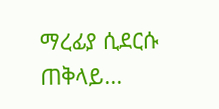ማረፊያ ሲደርሱ ጠቅላይ...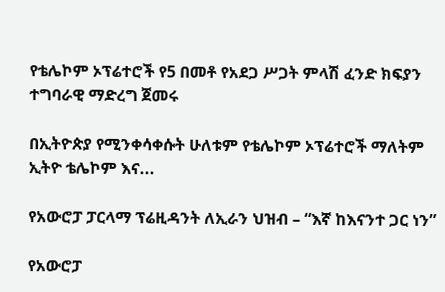የቴሌኮም ኦፕሬተሮች የ5 በመቶ የአደጋ ሥጋት ምላሽ ፈንድ ክፍያን ተግባራዊ ማድረግ ጀመሩ

በኢትዮጵያ የሚንቀሳቀሱት ሁለቱም የቴሌኮም ኦፕሬተሮች ማለትም ኢትዮ ቴሌኮም እና...

የአውሮፓ ፓርላማ ፕሬዚዳንት ለኢራን ህዝብ – “እኛ ከእናንተ ጋር ነን”

የአውሮፓ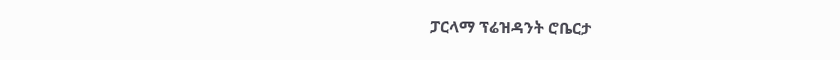ፓርላማ ፕሬዝዳንት ሮቤርታ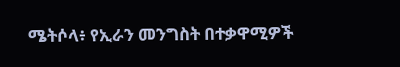ሜትሶላ፥ የኢራን መንግስት በተቃዋሚዎች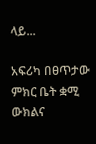ላይ...

አፍሪካ በፀጥታው ምክር ቤት ቋሚ ውክልና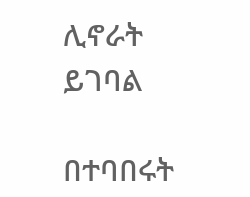ሊኖራት ይገባል

በተባበሩት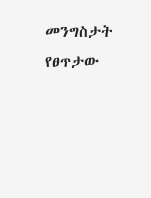መንግስታት የፀጥታው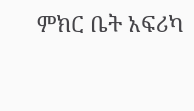ምክር ቤት አፍሪካ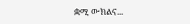ቋሚ ውክልና...